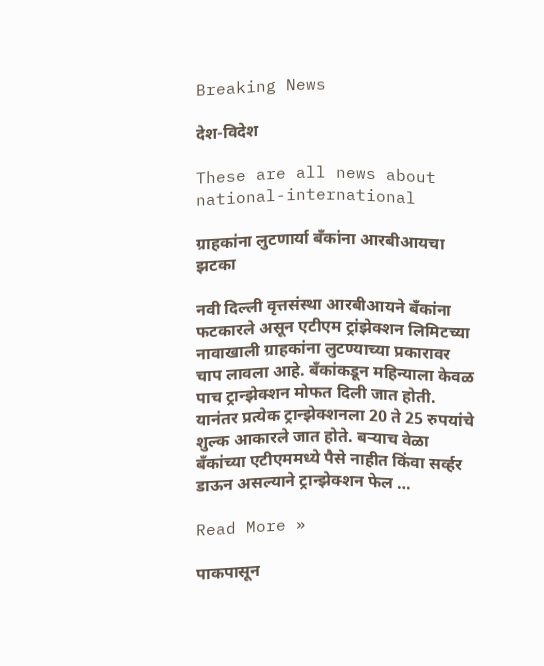Breaking News

देश-विदेश

These are all news about national-international

ग्राहकांना लुटणार्या बँकांना आरबीआयचा झटका

नवी दिल्ली वृत्तसंस्था आरबीआयने बँकांना फटकारले असून एटीएम ट्रांझेक्शन लिमिटच्या नावाखाली ग्राहकांना लुटण्याच्या प्रकारावर चाप लावला आहे. बँकांकडून महिन्याला केवळ पाच ट्रान्झेक्शन मोफत दिली जात होती. यानंतर प्रत्येक ट्रान्झेक्शनला 20 ते 25 रुपयांचे शुल्क आकारले जात होते. बर्‍याच वेळा बँकांच्या एटीएममध्ये पैसे नाहीत किंवा सर्व्हर डाऊन असल्याने ट्रान्झेक्शन फेल …

Read More »

पाकपासून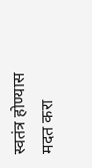स्वतंत्र होण्यास मदत करा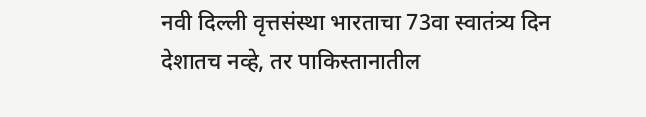नवी दिल्ली वृत्तसंस्था भारताचा 73वा स्वातंत्र्य दिन देशातच नव्हे, तर पाकिस्तानातील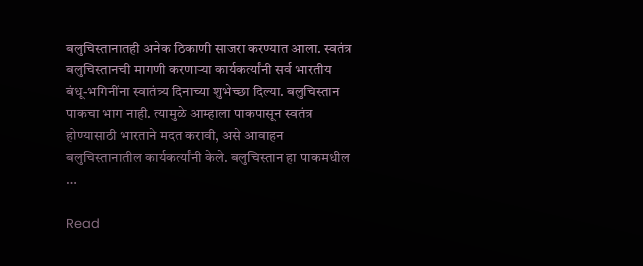बलुचिस्तानातही अनेक ठिकाणी साजरा करण्यात आला. स्वतंत्र बलुचिस्तानची मागणी करणार्‍या कार्यकर्त्यांनी सर्व भारतीय बंधू-भगिनींना स्वातंत्र्य दिनाच्या शुभेच्छा दिल्या. बलुचिस्तान पाकचा भाग नाही. त्यामुळे आम्हाला पाकपासून स्वतंत्र होण्यासाठी भारताने मदत करावी, असे आवाहन बलुचिस्तानातील कार्यकर्त्यांनी केले. बलुचिस्तान हा पाकमधील …

Read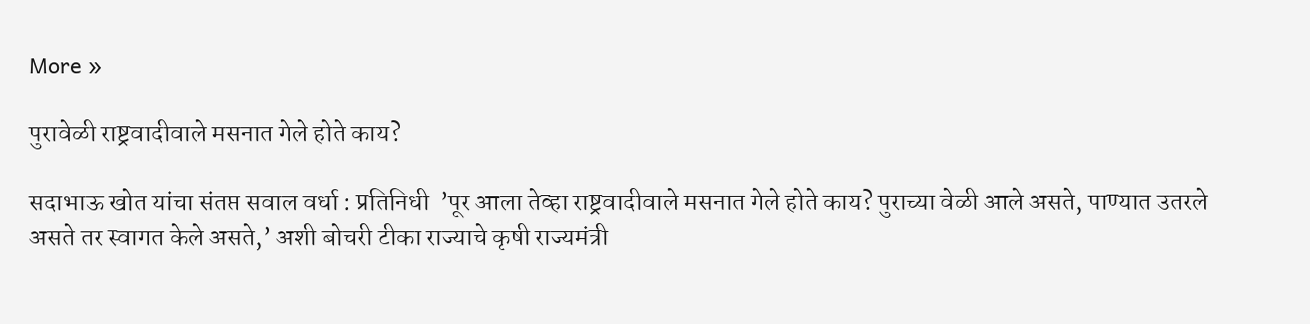More »

पुरावेळी राष्ट्रवादीवाले मसनात गेले होते काय?

सदाभाऊ खोत यांचा संतप्त सवाल वर्धा : प्रतिनिधी  ’पूर आला तेव्हा राष्ट्रवादीवाले मसनात गेले होते काय? पुराच्या वेळी आले असते, पाण्यात उतरले असते तर स्वागत केले असते,’ अशी बोचरी टीका राज्याचे कृषी राज्यमंत्री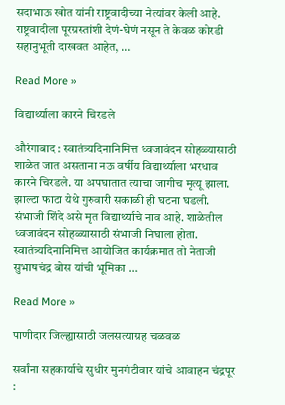सदाभाऊ खोत यांनी राष्ट्रवादीच्या नेत्यांवर केली आहे. राष्ट्रवादीला पूरग्रस्तांशी देणं-घेणं नसून ते केवळ कोरडी सहानुभूती दाखवत आहेत, …

Read More »

विद्यार्थ्याला कारने चिरडले

औरंगाबाद : स्वातंत्र्यदिनानिमित्त ध्वजावंदन सोहळ्यासाठी शाळेत जात असताना नऊ वर्षीय विद्यार्थ्याला भरधाव कारने चिरडले. या अपघातात त्याचा जागीच मृत्यू झाला. झाल्टा फाटा येथे गुरुवारी सकाळी ही घटना घडली. संभाजी शिंदे असे मृत विद्यार्थ्याचे नाव आहे. शाळेतील ध्वजावंदन सोहळ्यासाठी संभाजी निघाला होता. स्वातंत्र्यदिनानिमित्त आयोजित कार्यक्रमात तो नेताजी सुभाषचंद्र बोस यांची भूमिका …

Read More »

पाणीदार जिल्ह्यासाठी जलसत्याग्रह चळवळ

सर्वांना सहकार्याचे सुधीर मुनगंटीवार यांचे आवाहन चंद्रपूर :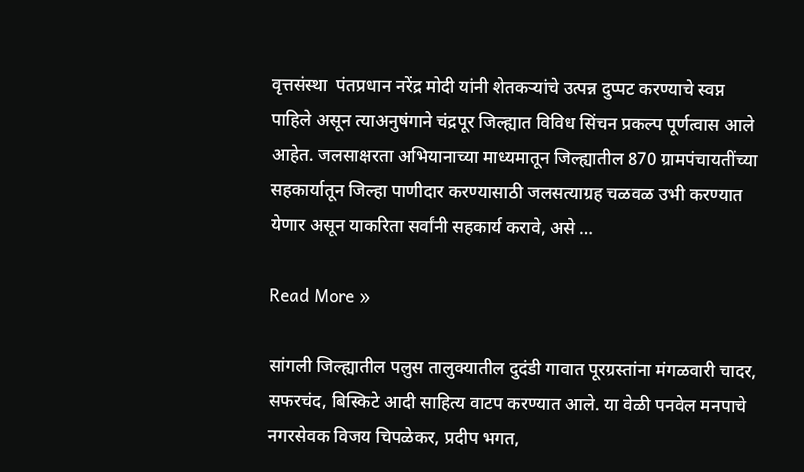वृत्तसंस्था  पंतप्रधान नरेंद्र मोदी यांनी शेतकर्‍यांचे उत्पन्न दुप्पट करण्याचे स्वप्न पाहिले असून त्याअनुषंगाने चंद्रपूर जिल्ह्यात विविध सिंचन प्रकल्प पूर्णत्वास आले आहेत. जलसाक्षरता अभियानाच्या माध्यमातून जिल्ह्यातील 870 ग्रामपंचायतींच्या सहकार्यातून जिल्हा पाणीदार करण्यासाठी जलसत्याग्रह चळवळ उभी करण्यात येणार असून याकरिता सर्वांनी सहकार्य करावे, असे …

Read More »

सांगली जिल्ह्यातील पलुस तालुक्यातील दुदंडी गावात पूरग्रस्तांना मंगळवारी चादर, सफरचंद, बिस्किटे आदी साहित्य वाटप करण्यात आले. या वेळी पनवेल मनपाचे नगरसेवक विजय चिपळेकर, प्रदीप भगत,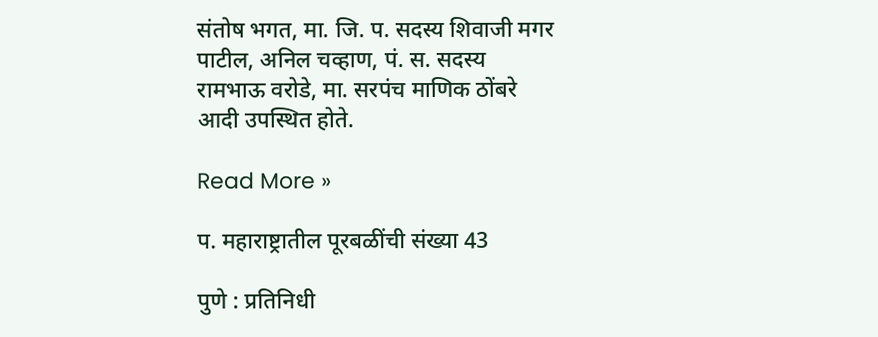संतोष भगत, मा. जि. प. सदस्य शिवाजी मगर पाटील, अनिल चव्हाण, पं. स. सदस्य रामभाऊ वरोडे, मा. सरपंच माणिक ठोंबरे आदी उपस्थित होते.

Read More »

प. महाराष्ट्रातील पूरबळींची संख्या 43

पुणे : प्रतिनिधी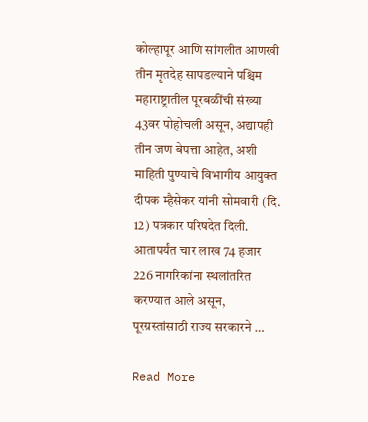कोल्हापूर आणि सांगलीत आणखी तीन मृतदेह सापडल्याने पश्चिम महाराष्ट्रातील पूरबळींची संख्या 43वर पोहोचली असून, अद्यापही तीन जण बेपत्ता आहेत, अशी माहिती पुण्याचे विभागीय आयुक्त दीपक म्हैसेकर यांनी सोमवारी (दि. 12) पत्रकार परिषदेत दिली. आतापर्यंत चार लाख 74 हजार 226 नागरिकांना स्थलांतरित करण्यात आले असून, पूरग्रस्तांसाठी राज्य सरकारने …

Read More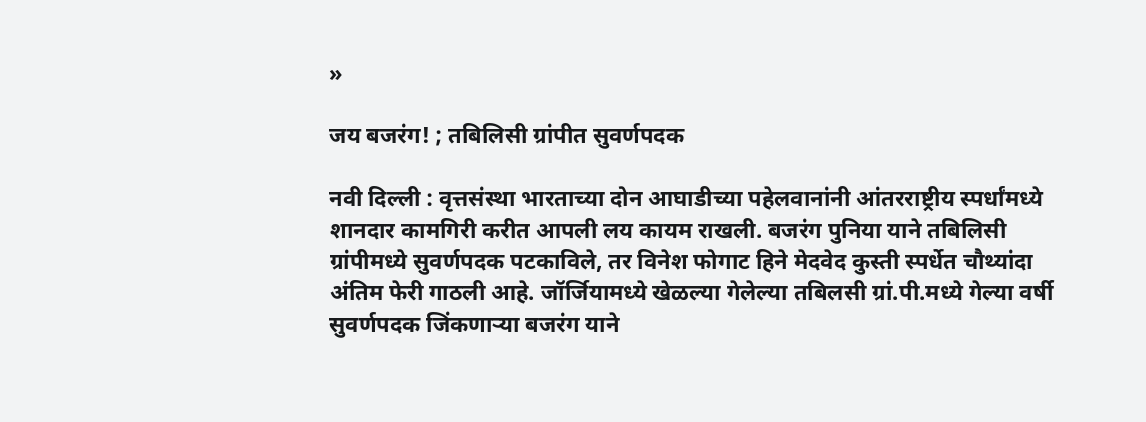»

जय बजरंग! ; तबिलिसी ग्रांपीत सुवर्णपदक

नवी दिल्ली : वृत्तसंस्था भारताच्या दोन आघाडीच्या पहेलवानांनी आंतरराष्ट्रीय स्पर्धांमध्ये शानदार कामगिरी करीत आपली लय कायम राखली. बजरंग पुनिया याने तबिलिसी ग्रांपीमध्ये सुवर्णपदक पटकाविले, तर विनेश फोगाट हिने मेदवेद कुस्ती स्पर्धेत चौथ्यांदा अंतिम फेरी गाठली आहे. जॉर्जियामध्ये खेळल्या गेलेल्या तबिलसी ग्रां.पी.मध्ये गेल्या वर्षी सुवर्णपदक जिंकणार्‍या बजरंग याने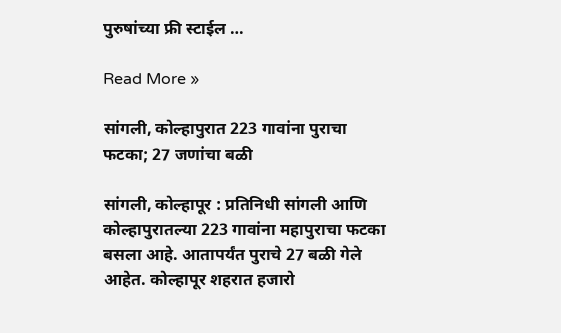पुरुषांच्या फ्री स्टाईल …

Read More »

सांगली, कोल्हापुरात 223 गावांना पुराचा फटका; 27 जणांचा बळी

सांगली, कोल्हापूर : प्रतिनिधी सांगली आणि कोल्हापुरातल्या 223 गावांना महापुराचा फटका बसला आहे. आतापर्यंत पुराचे 27 बळी गेले आहेत. कोल्हापूर शहरात हजारो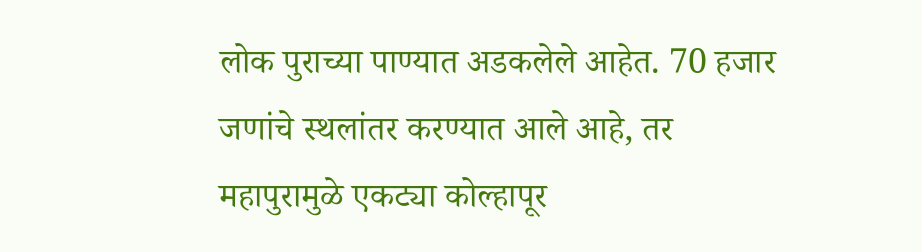लोक पुराच्या पाण्यात अडकलेले आहेत. 70 हजार जणांचे स्थलांतर करण्यात आले आहे, तर महापुरामुळे एकट्या कोल्हापूर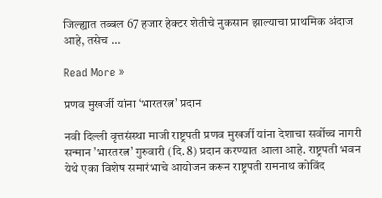जिल्ह्यात तब्बल 67 हजार हेक्टर शेतीचे नुकसान झाल्याचा प्राथमिक अंदाज आहे, तसेच …

Read More »

प्रणव मुखर्जी यांना ‘भारतरत्न’ प्रदान

नवी दिल्ली वृत्तसंस्था माजी राष्ट्रपती प्रणव मुखर्जी यांना देशाचा सर्वोच्च नागरी सन्मान ’भारतरत्न’ गुरुवारी (दि. 8) प्रदान करण्यात आला आहे. राष्ट्रपती भवन येथे एका विशेष समारंभाचे आयोजन करून राष्ट्रपती रामनाथ कोविंद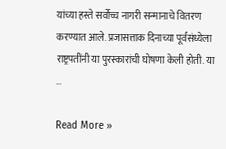यांच्या हस्ते सर्वोच्च नागरी सन्मानाचे वितरण करण्यात आले. प्रजासत्ताक दिनाच्या पूर्वसंध्येला राष्ट्रपतींनी या पुरस्कारांची घोषणा केली होती. या …

Read More »